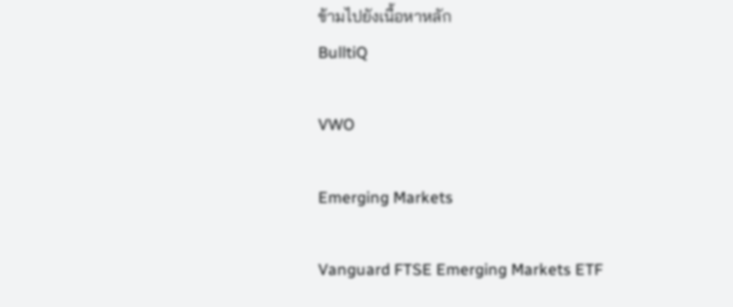ข้ามไปยังเนื้อหาหลัก
BulltiQ

VWO

Emerging Markets

Vanguard FTSE Emerging Markets ETF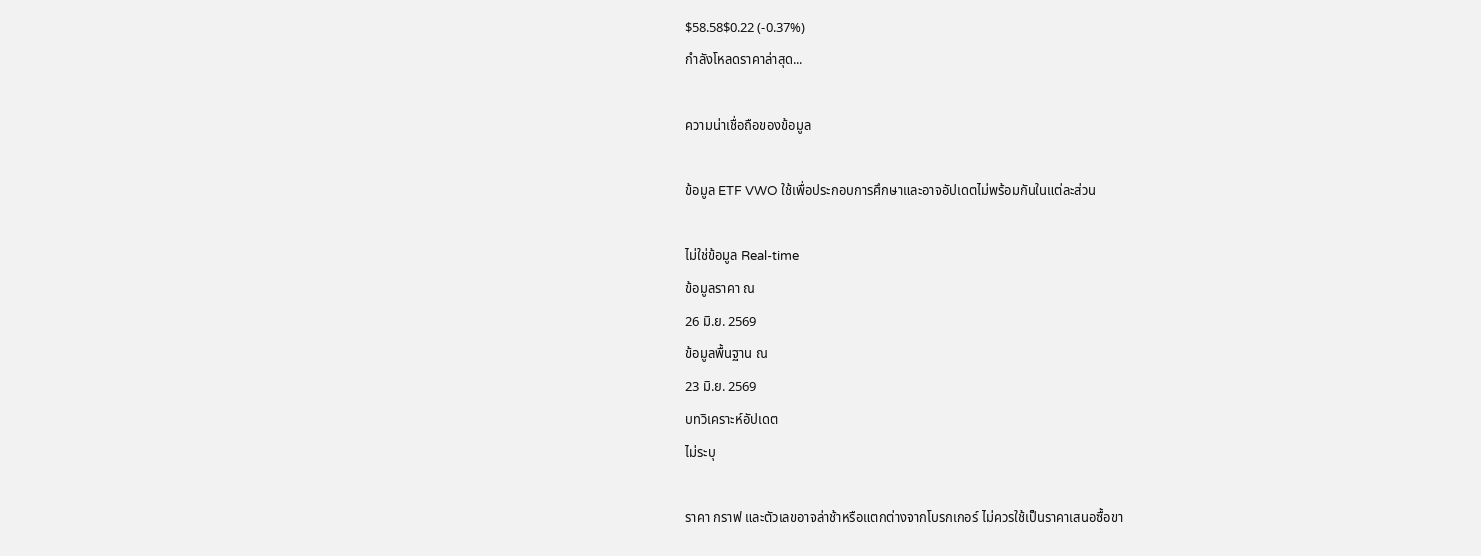$58.58$0.22 (-0.37%)
กำลังโหลดราคาล่าสุด...

ความน่าเชื่อถือของข้อมูล

ข้อมูล ETF VWO ใช้เพื่อประกอบการศึกษาและอาจอัปเดตไม่พร้อมกันในแต่ละส่วน

ไม่ใช่ข้อมูล Real-time
ข้อมูลราคา ณ
26 มิ.ย. 2569
ข้อมูลพื้นฐาน ณ
23 มิ.ย. 2569
บทวิเคราะห์อัปเดต
ไม่ระบุ

ราคา กราฟ และตัวเลขอาจล่าช้าหรือแตกต่างจากโบรกเกอร์ ไม่ควรใช้เป็นราคาเสนอซื้อขา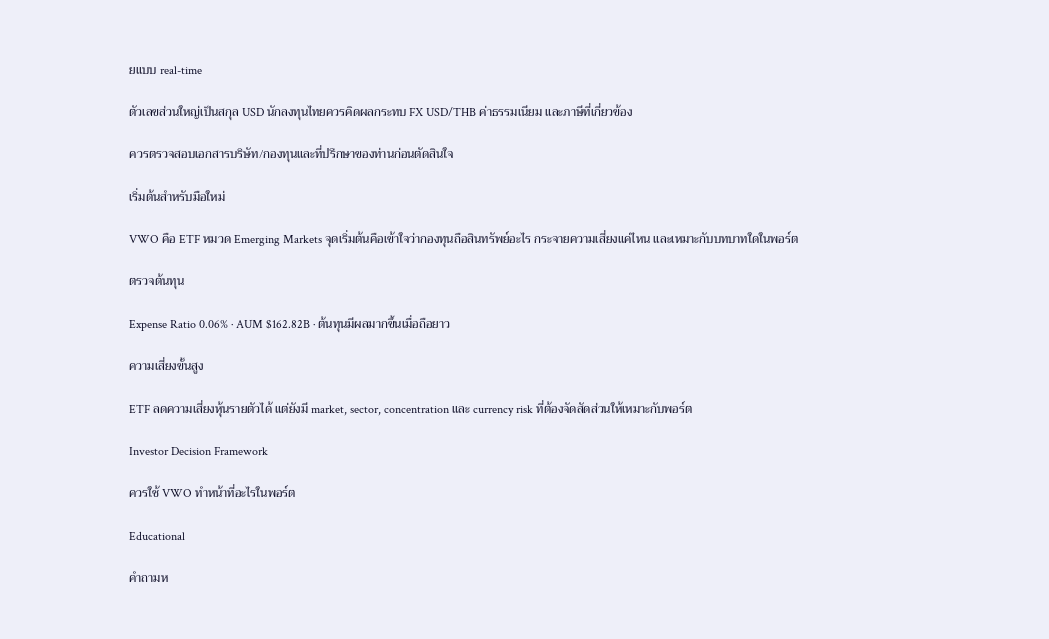ยแบบ real-time

ตัวเลขส่วนใหญ่เป็นสกุล USD นักลงทุนไทยควรคิดผลกระทบ FX USD/THB ค่าธรรมเนียม และภาษีที่เกี่ยวข้อง

ควรตรวจสอบเอกสารบริษัท/กองทุนและที่ปรึกษาของท่านก่อนตัดสินใจ

เริ่มต้นสำหรับมือใหม่

VWO คือ ETF หมวด Emerging Markets จุดเริ่มต้นคือเข้าใจว่ากองทุนถือสินทรัพย์อะไร กระจายความเสี่ยงแค่ไหน และเหมาะกับบทบาทใดในพอร์ต

ตรวจต้นทุน

Expense Ratio 0.06% · AUM $162.82B · ต้นทุนมีผลมากขึ้นเมื่อถือยาว

ความเสี่ยงขั้นสูง

ETF ลดความเสี่ยงหุ้นรายตัวได้ แต่ยังมี market, sector, concentration และ currency risk ที่ต้องจัดสัดส่วนให้เหมาะกับพอร์ต

Investor Decision Framework

ควรใช้ VWO ทำหน้าที่อะไรในพอร์ต

Educational

คำถามห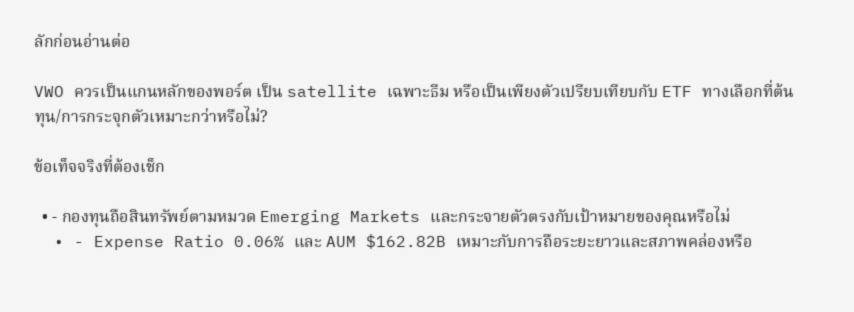ลักก่อนอ่านต่อ

VWO ควรเป็นแกนหลักของพอร์ต เป็น satellite เฉพาะธีม หรือเป็นเพียงตัวเปรียบเทียบกับ ETF ทางเลือกที่ต้นทุน/การกระจุกตัวเหมาะกว่าหรือไม่?

ข้อเท็จจริงที่ต้องเช็ก

  • - กองทุนถือสินทรัพย์ตามหมวด Emerging Markets และกระจายตัวตรงกับเป้าหมายของคุณหรือไม่
  • - Expense Ratio 0.06% และ AUM $162.82B เหมาะกับการถือระยะยาวและสภาพคล่องหรือ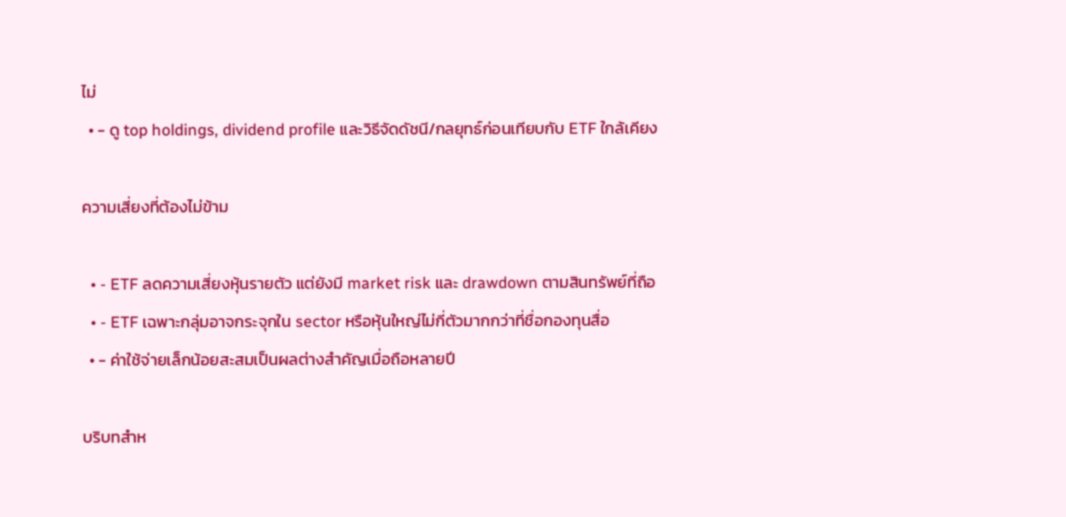ไม่
  • - ดู top holdings, dividend profile และวิธีจัดดัชนี/กลยุทธ์ก่อนเทียบกับ ETF ใกล้เคียง

ความเสี่ยงที่ต้องไม่ข้าม

  • - ETF ลดความเสี่ยงหุ้นรายตัว แต่ยังมี market risk และ drawdown ตามสินทรัพย์ที่ถือ
  • - ETF เฉพาะกลุ่มอาจกระจุกใน sector หรือหุ้นใหญ่ไม่กี่ตัวมากกว่าที่ชื่อกองทุนสื่อ
  • - ค่าใช้จ่ายเล็กน้อยสะสมเป็นผลต่างสำคัญเมื่อถือหลายปี

บริบทสำห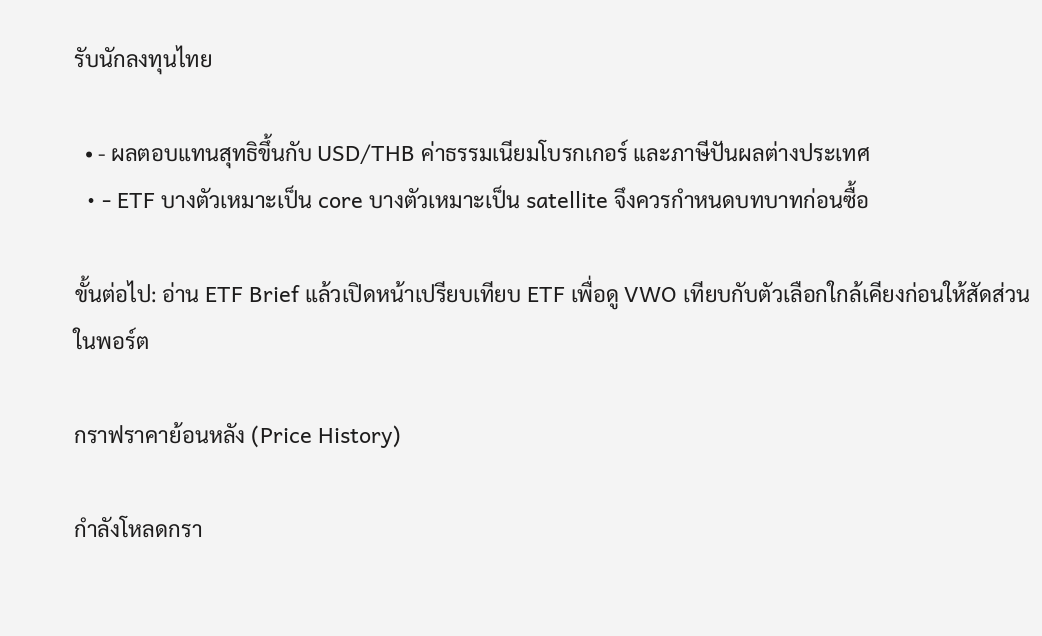รับนักลงทุนไทย

  • - ผลตอบแทนสุทธิขึ้นกับ USD/THB ค่าธรรมเนียมโบรกเกอร์ และภาษีปันผลต่างประเทศ
  • - ETF บางตัวเหมาะเป็น core บางตัวเหมาะเป็น satellite จึงควรกำหนดบทบาทก่อนซื้อ

ขั้นต่อไป: อ่าน ETF Brief แล้วเปิดหน้าเปรียบเทียบ ETF เพื่อดู VWO เทียบกับตัวเลือกใกล้เคียงก่อนให้สัดส่วนในพอร์ต

กราฟราคาย้อนหลัง (Price History)

กำลังโหลดกรา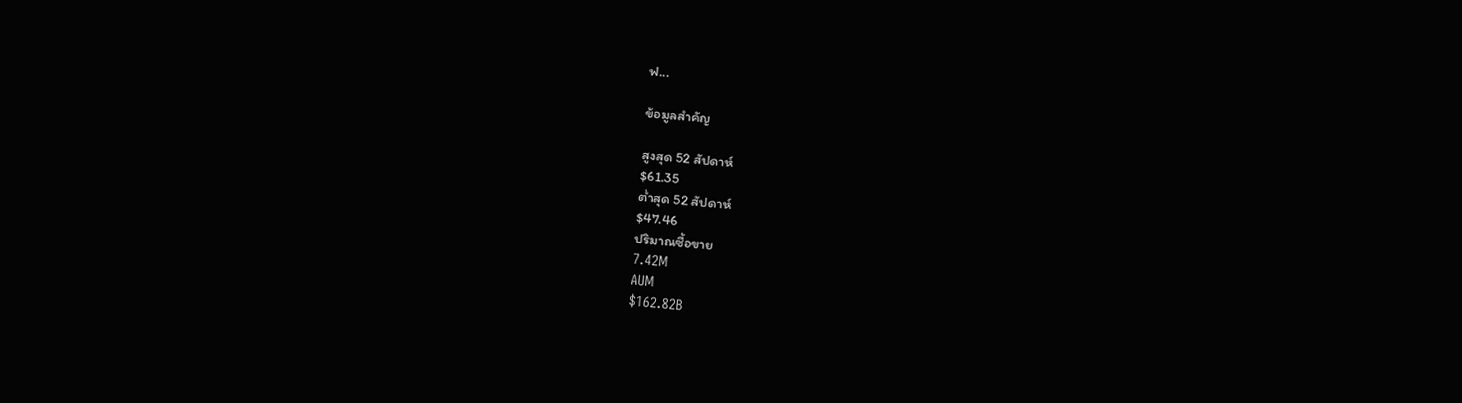ฟ...

ข้อมูลสำคัญ

สูงสุด 52 สัปดาห์
$61.35
ต่ำสุด 52 สัปดาห์
$47.46
ปริมาณซื้อขาย
7.42M
AUM
$162.82B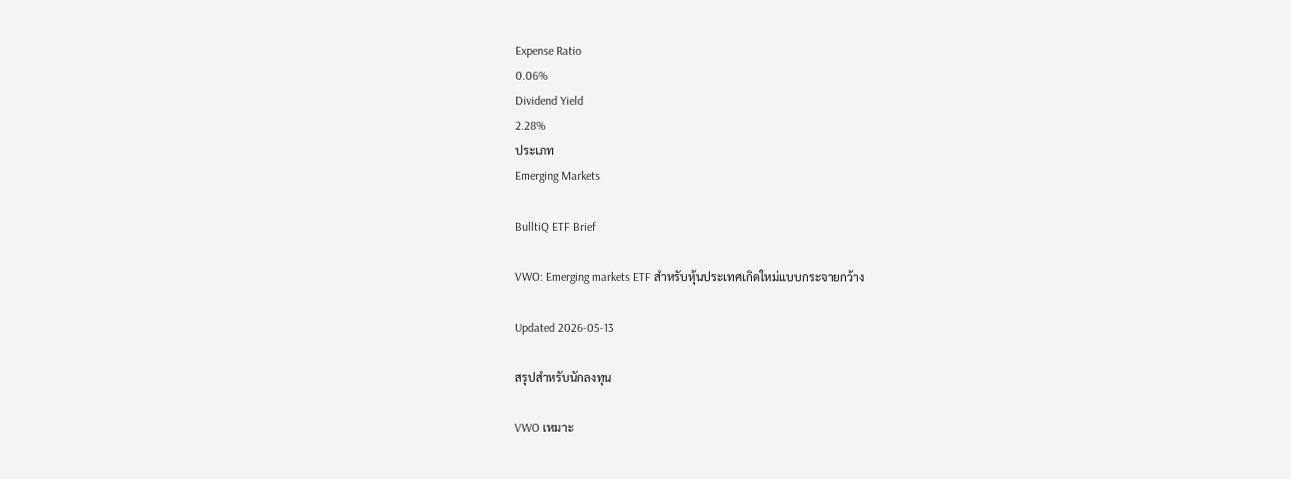Expense Ratio
0.06%
Dividend Yield
2.28%
ประเภท
Emerging Markets

BulltiQ ETF Brief

VWO: Emerging markets ETF สำหรับหุ้นประเทศเกิดใหม่แบบกระจายกว้าง

Updated 2026-05-13

สรุปสำหรับนักลงทุน

VWO เหมาะ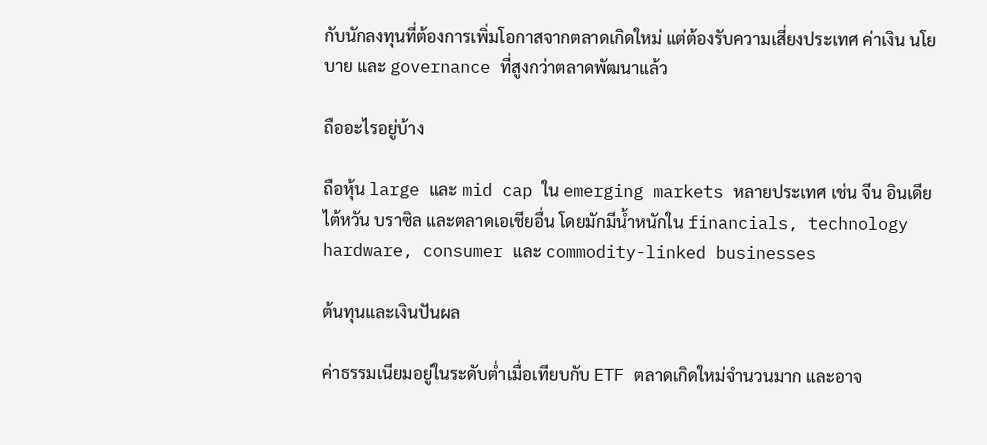กับนักลงทุนที่ต้องการเพิ่มโอกาสจากตลาดเกิดใหม่ แต่ต้องรับความเสี่ยงประเทศ ค่าเงิน นโยบาย และ governance ที่สูงกว่าตลาดพัฒนาแล้ว

ถืออะไรอยู่บ้าง

ถือหุ้น large และ mid cap ใน emerging markets หลายประเทศ เช่น จีน อินเดีย ไต้หวัน บราซิล และตลาดเอเชียอื่น โดยมักมีน้ำหนักใน financials, technology hardware, consumer และ commodity-linked businesses

ต้นทุนและเงินปันผล

ค่าธรรมเนียมอยู่ในระดับต่ำเมื่อเทียบกับ ETF ตลาดเกิดใหม่จำนวนมาก และอาจ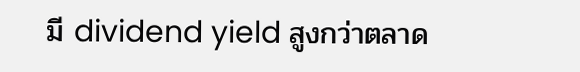มี dividend yield สูงกว่าตลาด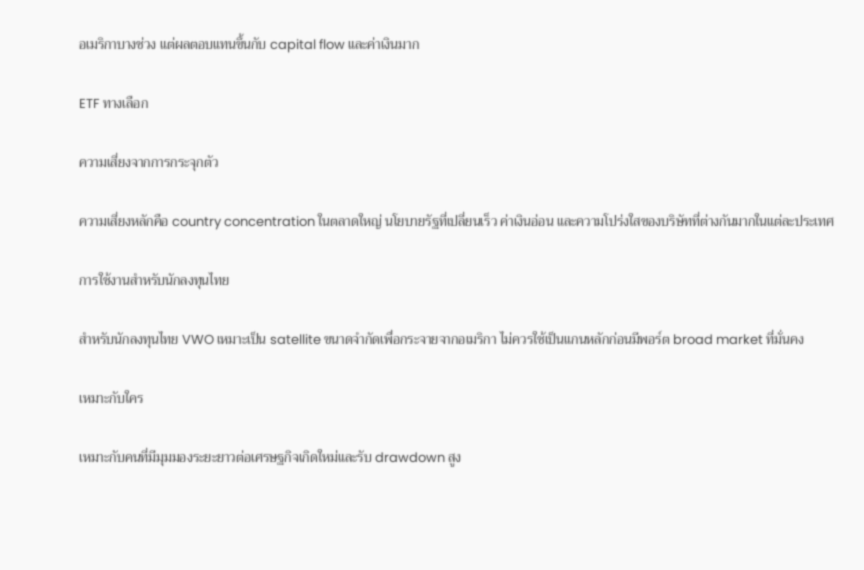อเมริกาบางช่วง แต่ผลตอบแทนขึ้นกับ capital flow และค่าเงินมาก

ETF ทางเลือก

ความเสี่ยงจากการกระจุกตัว

ความเสี่ยงหลักคือ country concentration ในตลาดใหญ่ นโยบายรัฐที่เปลี่ยนเร็ว ค่าเงินอ่อน และความโปร่งใสของบริษัทที่ต่างกันมากในแต่ละประเทศ

การใช้งานสำหรับนักลงทุนไทย

สำหรับนักลงทุนไทย VWO เหมาะเป็น satellite ขนาดจำกัดเพื่อกระจายจากอเมริกา ไม่ควรใช้เป็นแกนหลักก่อนมีพอร์ต broad market ที่มั่นคง

เหมาะกับใคร

เหมาะกับคนที่มีมุมมองระยะยาวต่อเศรษฐกิจเกิดใหม่และรับ drawdown สูง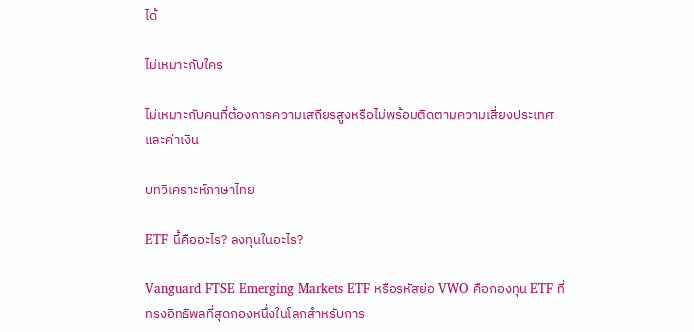ได้

ไม่เหมาะกับใคร

ไม่เหมาะกับคนที่ต้องการความเสถียรสูงหรือไม่พร้อมติดตามความเสี่ยงประเทศและค่าเงิน

บทวิเคราะห์ภาษาไทย

ETF นี้คืออะไร? ลงทุนในอะไร?

Vanguard FTSE Emerging Markets ETF หรือรหัสย่อ VWO คือกองทุน ETF ที่ทรงอิทธิพลที่สุดกองหนึ่งในโลกสำหรับการ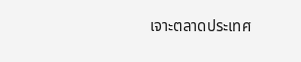เจาะตลาดประเทศ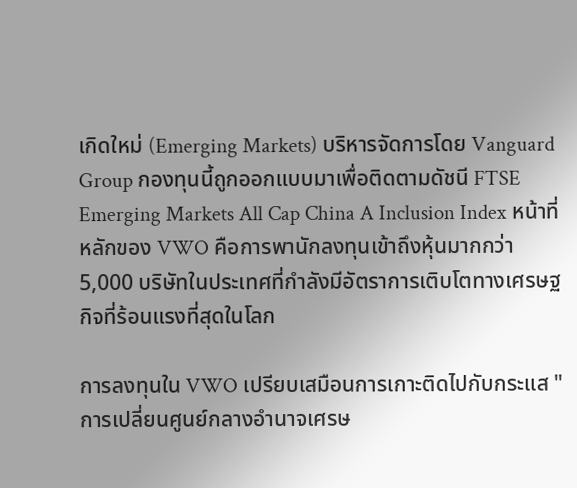เกิดใหม่ (Emerging Markets) บริหารจัดการโดย Vanguard Group กองทุนนี้ถูกออกแบบมาเพื่อติดตามดัชนี FTSE Emerging Markets All Cap China A Inclusion Index หน้าที่หลักของ VWO คือการพานักลงทุนเข้าถึงหุ้นมากกว่า 5,000 บริษัทในประเทศที่กำลังมีอัตราการเติบโตทางเศรษฐกิจที่ร้อนแรงที่สุดในโลก

การลงทุนใน VWO เปรียบเสมือนการเกาะติดไปกับกระแส "การเปลี่ยนศูนย์กลางอำนาจเศรษ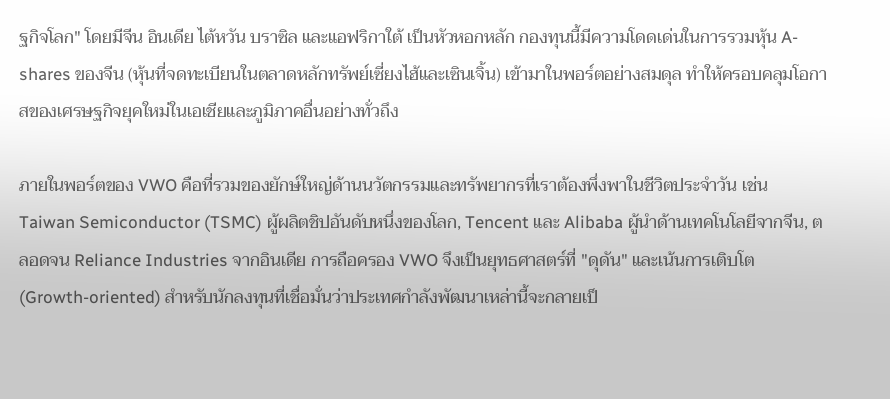ฐกิจโลก" โดยมีจีน อินเดีย ไต้หวัน บราซิล และแอฟริกาใต้ เป็นหัวหอกหลัก กองทุนนี้มีความโดดเด่นในการรวมหุ้น A-shares ของจีน (หุ้นที่จดทะเบียนในตลาดหลักทรัพย์เซี่ยงไฮ้และเซินเจิ้น) เข้ามาในพอร์ตอย่างสมดุล ทำให้ครอบคลุมโอกาสของเศรษฐกิจยุคใหม่ในเอเชียและภูมิภาคอื่นอย่างทั่วถึง

ภายในพอร์ตของ VWO คือที่รวมของยักษ์ใหญ่ด้านนวัตกรรมและทรัพยากรที่เราต้องพึ่งพาในชีวิตประจำวัน เช่น Taiwan Semiconductor (TSMC) ผู้ผลิตชิปอันดับหนึ่งของโลก, Tencent และ Alibaba ผู้นำด้านเทคโนโลยีจากจีน, ตลอดจน Reliance Industries จากอินเดีย การถือครอง VWO จึงเป็นยุทธศาสตร์ที่ "ดุดัน" และเน้นการเติบโต (Growth-oriented) สำหรับนักลงทุนที่เชื่อมั่นว่าประเทศกำลังพัฒนาเหล่านี้จะกลายเป็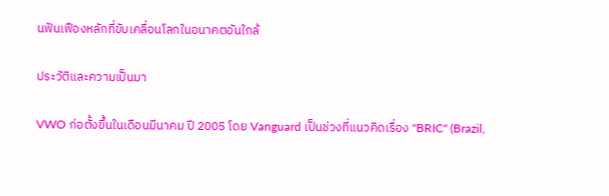นฟันเฟืองหลักที่ขับเคลื่อนโลกในอนาคตอันใกล้

ประวัติและความเป็นมา

VWO ก่อตั้งขึ้นในเดือนมีนาคม ปี 2005 โดย Vanguard เป็นช่วงที่แนวคิดเรื่อง "BRIC" (Brazil,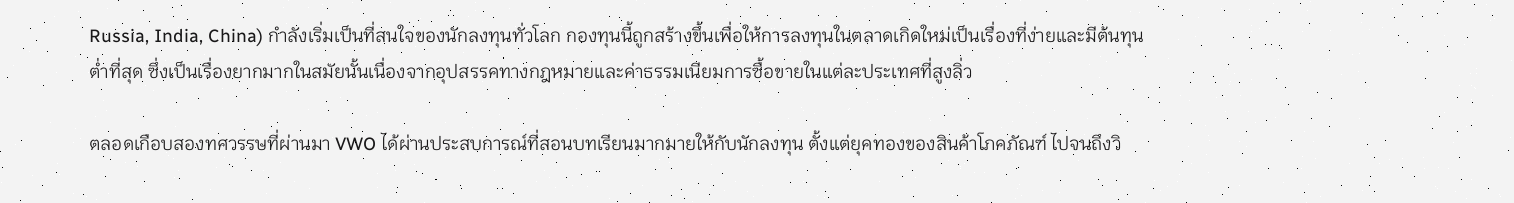Russia, India, China) กำลังเริ่มเป็นที่สนใจของนักลงทุนทั่วโลก กองทุนนี้ถูกสร้างขึ้นเพื่อให้การลงทุนในตลาดเกิดใหม่เป็นเรื่องที่ง่ายและมีต้นทุนต่ำที่สุด ซึ่งเป็นเรื่องยากมากในสมัยนั้นเนื่องจากอุปสรรคทางกฎหมายและค่าธรรมเนียมการซื้อขายในแต่ละประเทศที่สูงลิ่ว

ตลอดเกือบสองทศวรรษที่ผ่านมา VWO ได้ผ่านประสบการณ์ที่สอนบทเรียนมากมายให้กับนักลงทุน ตั้งแต่ยุคทองของสินค้าโภคภัณฑ์ ไปจนถึงวิ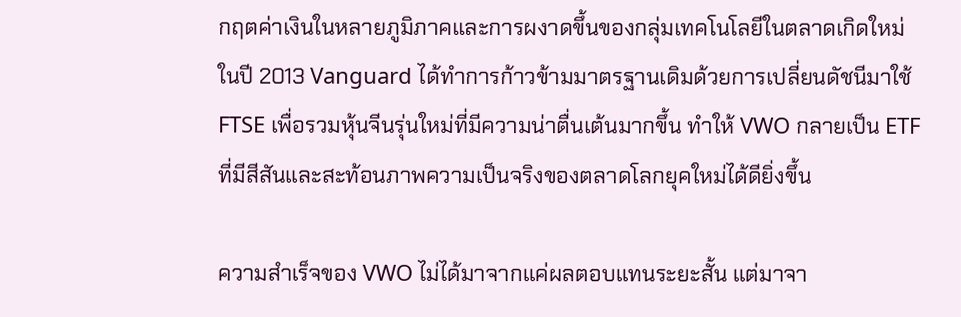กฤตค่าเงินในหลายภูมิภาคและการผงาดขึ้นของกลุ่มเทคโนโลยีในตลาดเกิดใหม่ ในปี 2013 Vanguard ได้ทำการก้าวข้ามมาตรฐานเดิมด้วยการเปลี่ยนดัชนีมาใช้ FTSE เพื่อรวมหุ้นจีนรุ่นใหม่ที่มีความน่าตื่นเต้นมากขึ้น ทำให้ VWO กลายเป็น ETF ที่มีสีสันและสะท้อนภาพความเป็นจริงของตลาดโลกยุคใหม่ได้ดียิ่งขึ้น

ความสำเร็จของ VWO ไม่ได้มาจากแค่ผลตอบแทนระยะสั้น แต่มาจา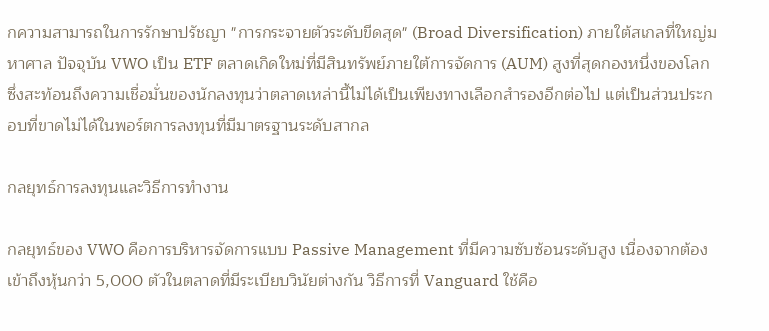กความสามารถในการรักษาปรัชญา "การกระจายตัวระดับขีดสุด" (Broad Diversification) ภายใต้สเกลที่ใหญ่มหาศาล ปัจจุบัน VWO เป็น ETF ตลาดเกิดใหม่ที่มีสินทรัพย์ภายใต้การจัดการ (AUM) สูงที่สุดกองหนึ่งของโลก ซึ่งสะท้อนถึงความเชื่อมั่นของนักลงทุนว่าตลาดเหล่านี้ไม่ได้เป็นเพียงทางเลือกสำรองอีกต่อไป แต่เป็นส่วนประกอบที่ขาดไม่ได้ในพอร์ตการลงทุนที่มีมาตรฐานระดับสากล

กลยุทธ์การลงทุนและวิธีการทำงาน

กลยุทธ์ของ VWO คือการบริหารจัดการแบบ Passive Management ที่มีความซับซ้อนระดับสูง เนื่องจากต้องเข้าถึงหุ้นกว่า 5,000 ตัวในตลาดที่มีระเบียบวินัยต่างกัน วิธีการที่ Vanguard ใช้คือ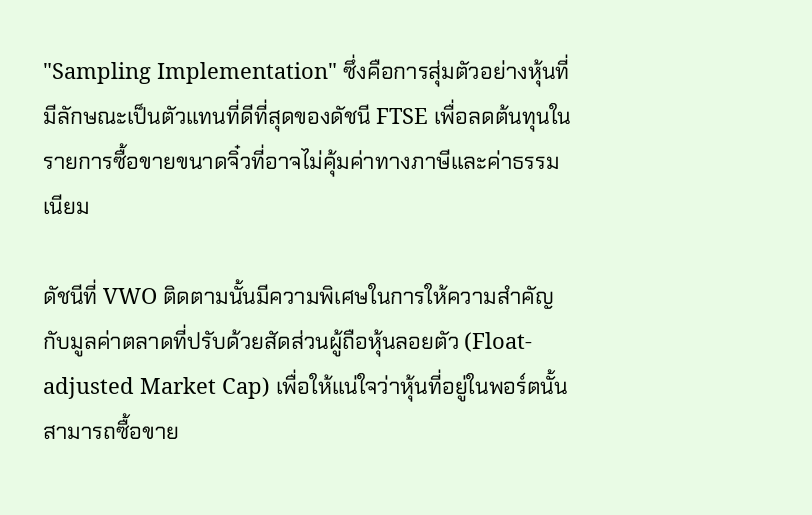"Sampling Implementation" ซึ่งคือการสุ่มตัวอย่างหุ้นที่มีลักษณะเป็นตัวแทนที่ดีที่สุดของดัชนี FTSE เพื่อลดต้นทุนในรายการซื้อขายขนาดจิ๋วที่อาจไม่คุ้มค่าทางภาษีและค่าธรรมเนียม

ดัชนีที่ VWO ติดตามนั้นมีความพิเศษในการให้ความสำคัญกับมูลค่าตลาดที่ปรับด้วยสัดส่วนผู้ถือหุ้นลอยตัว (Float-adjusted Market Cap) เพื่อให้แน่ใจว่าหุ้นที่อยู่ในพอร์ตนั้นสามารถซื้อขาย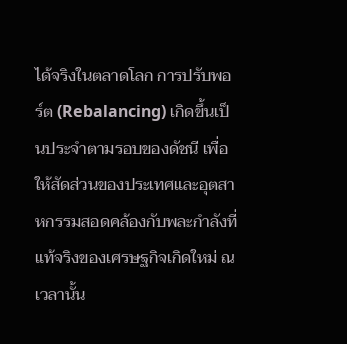ได้จริงในตลาดโลก การปรับพอร์ต (Rebalancing) เกิดขึ้นเป็นประจำตามรอบของดัชนี เพื่อให้สัดส่วนของประเทศและอุตสาหกรรมสอดคล้องกับพละกำลังที่แท้จริงของเศรษฐกิจเกิดใหม่ ณ เวลานั้น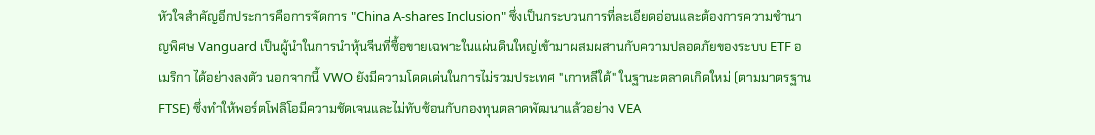หัวใจสำคัญอีกประการคือการจัดการ "China A-shares Inclusion" ซึ่งเป็นกระบวนการที่ละเอียดอ่อนและต้องการความชำนาญพิศษ Vanguard เป็นผู้นำในการนำหุ้นจีนที่ซื้อขายเฉพาะในแผ่นดินใหญ่เข้ามาผสมผสานกับความปลอดภัยของระบบ ETF อเมริกา ได้อย่างลงตัว นอกจากนี้ VWO ยังมีความโดดเด่นในการไม่รวมประเทศ "เกาหลีใต้" ในฐานะตลาดเกิดใหม่ (ตามมาตรฐาน FTSE) ซึ่งทำให้พอร์ตโฟลิโอมีความชัดเจนและไม่ทับซ้อนกับกองทุนตลาดพัฒนาแล้วอย่าง VEA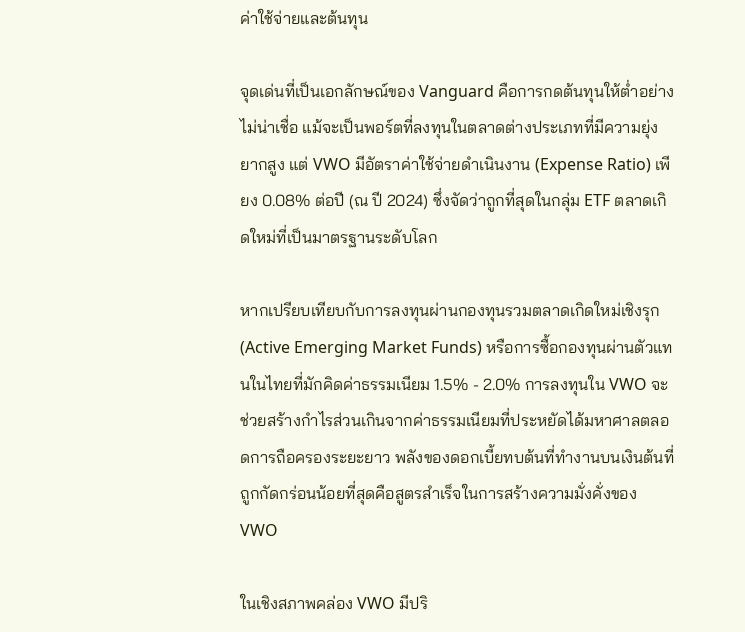ค่าใช้จ่ายและต้นทุน

จุดเด่นที่เป็นเอกลักษณ์ของ Vanguard คือการกดต้นทุนให้ต่ำอย่างไม่น่าเชื่อ แม้จะเป็นพอร์ตที่ลงทุนในตลาดต่างประเภทที่มีความยุ่งยากสูง แต่ VWO มีอัตราค่าใช้จ่ายดำเนินงาน (Expense Ratio) เพียง 0.08% ต่อปี (ณ ปี 2024) ซึ่งจัดว่าถูกที่สุดในกลุ่ม ETF ตลาดเกิดใหม่ที่เป็นมาตรฐานระดับโลก

หากเปรียบเทียบกับการลงทุนผ่านกองทุนรวมตลาดเกิดใหม่เชิงรุก (Active Emerging Market Funds) หรือการซื้อกองทุนผ่านตัวแทนในไทยที่มักคิดค่าธรรมเนียม 1.5% - 2.0% การลงทุนใน VWO จะช่วยสร้างกำไรส่วนเกินจากค่าธรรมเนียมที่ประหยัดได้มหาศาลตลอดการถือครองระยะยาว พลังของดอกเบี้ยทบต้นที่ทำงานบนเงินต้นที่ถูกกัดกร่อนน้อยที่สุดคือสูตรสำเร็จในการสร้างความมั่งคั่งของ VWO

ในเชิงสภาพคล่อง VWO มีปริ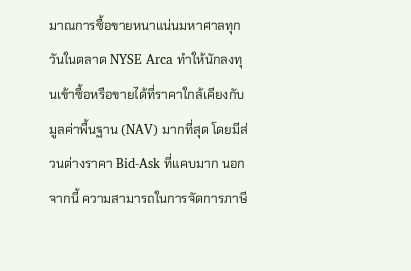มาณการซื้อขายหนาแน่นมหาศาลทุกวันในตลาด NYSE Arca ทำให้นักลงทุนเข้าซื้อหรือขายได้ที่ราคาใกล้เคียงกับมูลค่าพื้นฐาน (NAV) มากที่สุด โดยมีส่วนต่างราคา Bid-Ask ที่แคบมาก นอกจากนี้ ความสามารถในการจัดการภาษี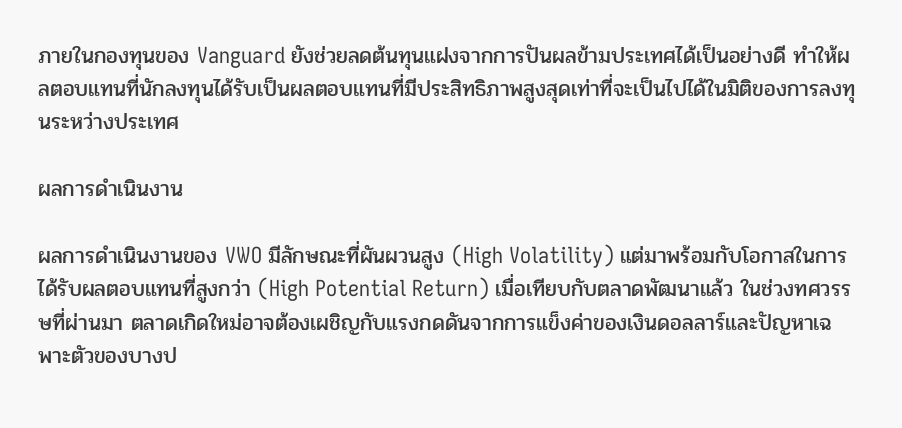ภายในกองทุนของ Vanguard ยังช่วยลดต้นทุนแฝงจากการปันผลข้ามประเทศได้เป็นอย่างดี ทำให้ผลตอบแทนที่นักลงทุนได้รับเป็นผลตอบแทนที่มีประสิทธิภาพสูงสุดเท่าที่จะเป็นไปได้ในมิติของการลงทุนระหว่างประเทศ

ผลการดำเนินงาน

ผลการดำเนินงานของ VWO มีลักษณะที่ผันผวนสูง (High Volatility) แต่มาพร้อมกับโอกาสในการได้รับผลตอบแทนที่สูงกว่า (High Potential Return) เมื่อเทียบกับตลาดพัฒนาแล้ว ในช่วงทศวรรษที่ผ่านมา ตลาดเกิดใหม่อาจต้องเผชิญกับแรงกดดันจากการแข็งค่าของเงินดอลลาร์และปัญหาเฉพาะตัวของบางป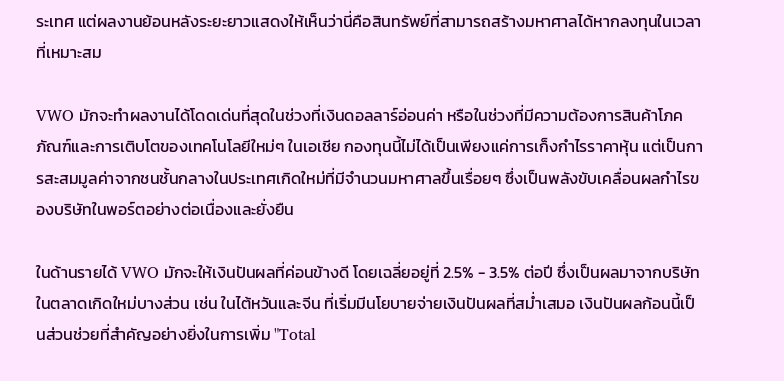ระเทศ แต่ผลงานย้อนหลังระยะยาวแสดงให้เห็นว่านี่คือสินทรัพย์ที่สามารถสร้างมหาศาลได้หากลงทุนในเวลาที่เหมาะสม

VWO มักจะทำผลงานได้โดดเด่นที่สุดในช่วงที่เงินดอลลาร์อ่อนค่า หรือในช่วงที่มีความต้องการสินค้าโภคภัณฑ์และการเติบโตของเทคโนโลยีใหม่ๆ ในเอเชีย กองทุนนี้ไม่ได้เป็นเพียงแค่การเก็งกำไรราคาหุ้น แต่เป็นการสะสมมูลค่าจากชนชั้นกลางในประเทศเกิดใหม่ที่มีจำนวนมหาศาลขึ้นเรื่อยๆ ซึ่งเป็นพลังขับเคลื่อนผลกำไรของบริษัทในพอร์ตอย่างต่อเนื่องและยั่งยืน

ในด้านรายได้ VWO มักจะให้เงินปันผลที่ค่อนข้างดี โดยเฉลี่ยอยู่ที่ 2.5% - 3.5% ต่อปี ซึ่งเป็นผลมาจากบริษัทในตลาดเกิดใหม่บางส่วน เช่น ในไต้หวันและจีน ที่เริ่มมีนโยบายจ่ายเงินปันผลที่สม่ำเสมอ เงินปันผลก้อนนี้เป็นส่วนช่วยที่สำคัญอย่างยิ่งในการเพิ่ม "Total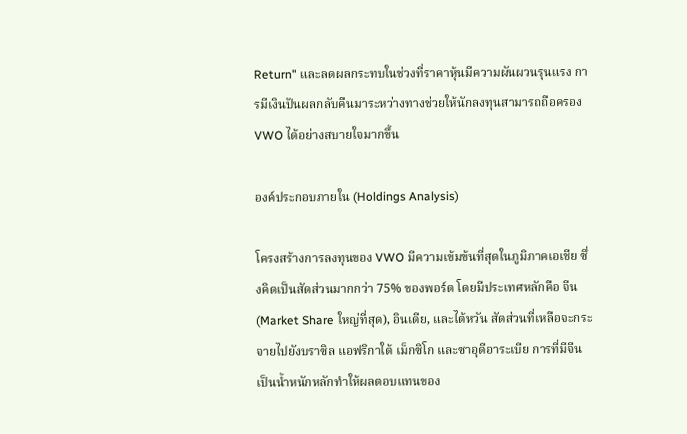Return" และลดผลกระทบในช่วงที่ราคาหุ้นมีความผันผวนรุนแรง การมีเงินปันผลกลับคืนมาระหว่างทางช่วยให้นักลงทุนสามารถถือครอง VWO ได้อย่างสบายใจมากขึ้น

องค์ประกอบภายใน (Holdings Analysis)

โครงสร้างการลงทุนของ VWO มีความเข้มข้นที่สุดในภูมิภาคเอเชีย ซึ่งคิดเป็นสัดส่วนมากกว่า 75% ของพอร์ต โดยมีประเทศหลักคือ จีน (Market Share ใหญ่ที่สุด), อินเดีย, และไต้หวัน สัดส่วนที่เหลือจะกระจายไปยังบราซิล แอฟริกาใต้ เม็กซิโก และซาอุดีอาระเบีย การที่มีจีนเป็นน้ำหนักหลักทำให้ผลตอบแทนของ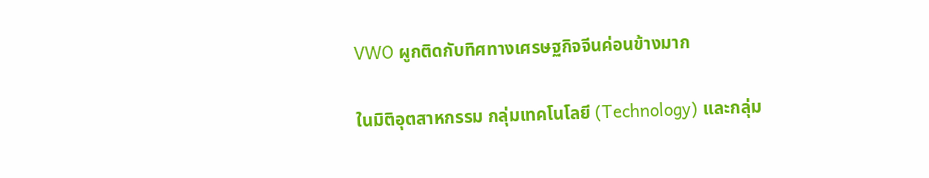VWO ผูกติดกับทิศทางเศรษฐกิจจีนค่อนข้างมาก

ในมิติอุตสาหกรรม กลุ่มเทคโนโลยี (Technology) และกลุ่ม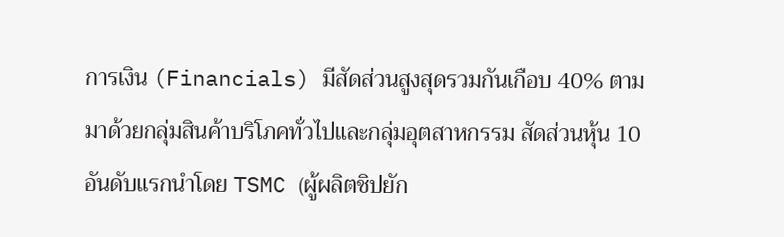การเงิน (Financials) มีสัดส่วนสูงสุดรวมกันเกือบ 40% ตามมาด้วยกลุ่มสินค้าบริโภคทั่วไปและกลุ่มอุตสาหกรรม สัดส่วนหุ้น 10 อันดับแรกนำโดย TSMC (ผู้ผลิตชิปยัก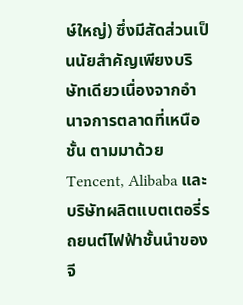ษ์ใหญ่) ซึ่งมีสัดส่วนเป็นนัยสำคัญเพียงบริษัทเดียวเนื่องจากอำนาจการตลาดที่เหนือชั้น ตามมาด้วย Tencent, Alibaba และบริษัทผลิตแบตเตอรี่รถยนต์ไฟฟ้าชั้นนำของจี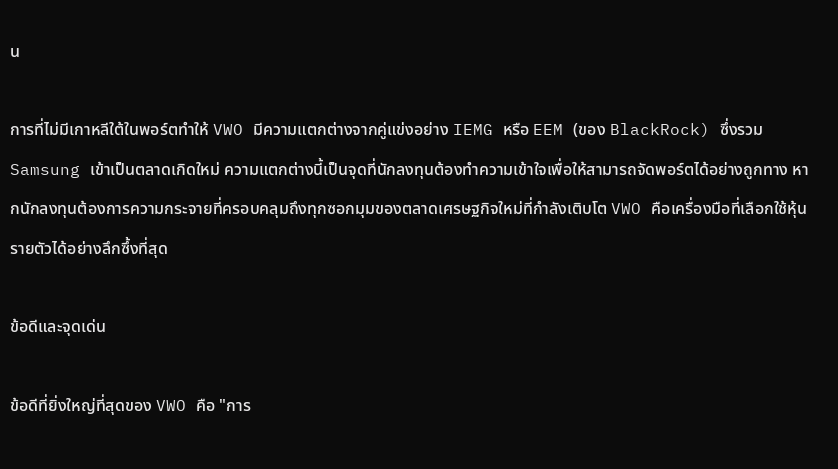น

การที่ไม่มีเกาหลีใต้ในพอร์ตทำให้ VWO มีความแตกต่างจากคู่แข่งอย่าง IEMG หรือ EEM (ของ BlackRock) ซึ่งรวม Samsung เข้าเป็นตลาดเกิดใหม่ ความแตกต่างนี้เป็นจุดที่นักลงทุนต้องทำความเข้าใจเพื่อให้สามารถจัดพอร์ตได้อย่างถูกทาง หากนักลงทุนต้องการความกระจายที่ครอบคลุมถึงทุกซอกมุมของตลาดเศรษฐกิจใหม่ที่กำลังเติบโต VWO คือเครื่องมือที่เลือกใช้หุ้นรายตัวได้อย่างลึกซึ้งที่สุด

ข้อดีและจุดเด่น

ข้อดีที่ยิ่งใหญ่ที่สุดของ VWO คือ "การ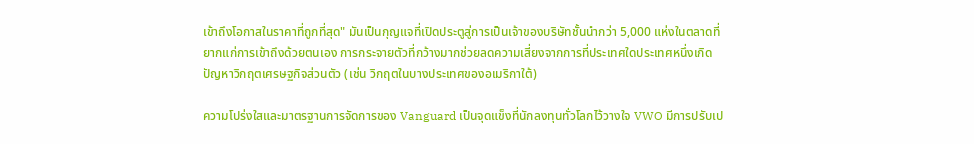เข้าถึงโอกาสในราคาที่ถูกที่สุด" มันเป็นกุญแจที่เปิดประตูสู่การเป็นเจ้าของบริษัทชั้นนำกว่า 5,000 แห่งในตลาดที่ยากแก่การเข้าถึงด้วยตนเอง การกระจายตัวที่กว้างมากช่วยลดความเสี่ยงจากการที่ประเทศใดประเทศหนึ่งเกิดปัญหาวิกฤตเศรษฐกิจส่วนตัว (เช่น วิกฤตในบางประเทศของอเมริกาใต้)

ความโปร่งใสและมาตรฐานการจัดการของ Vanguard เป็นจุดแข็งที่นักลงทุนทั่วโลกไว้วางใจ VWO มีการปรับเป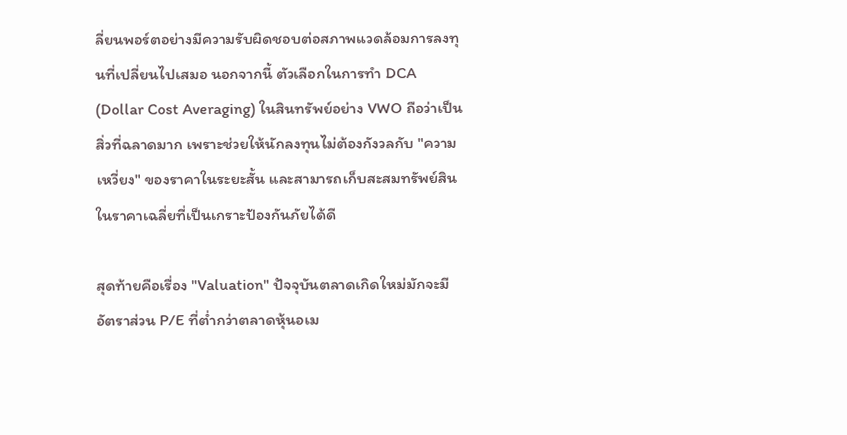ลี่ยนพอร์ตอย่างมีความรับผิดชอบต่อสภาพแวดล้อมการลงทุนที่เปลี่ยนไปเสมอ นอกจากนี้ ตัวเลือกในการทำ DCA (Dollar Cost Averaging) ในสินทรัพย์อย่าง VWO ถือว่าเป็นสิ่วที่ฉลาดมาก เพราะช่วยให้นักลงทุนไม่ต้องกังวลกับ "ความเหวี่ยง" ของราคาในระยะสั้น และสามารถเก็บสะสมทรัพย์สินในราคาเฉลี่ยที่เป็นเกราะป้องกันภัยได้ดี

สุดท้ายคือเรื่อง "Valuation" ปัจจุบันตลาดเกิดใหม่มักจะมีอัตราส่วน P/E ที่ต่ำกว่าตลาดหุ้นอเม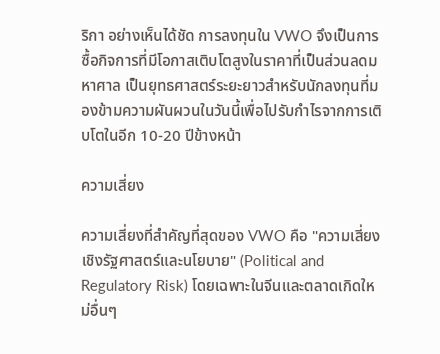ริกา อย่างเห็นได้ชัด การลงทุนใน VWO จึงเป็นการซื้อกิจการที่มีโอกาสเติบโตสูงในราคาที่เป็นส่วนลดมหาศาล เป็นยุทธศาสตร์ระยะยาวสำหรับนักลงทุนที่มองข้ามความผันผวนในวันนี้เพื่อไปรับกำไรจากการเติบโตในอีก 10-20 ปีข้างหน้า

ความเสี่ยง

ความเสี่ยงที่สำคัญที่สุดของ VWO คือ "ความเสี่ยงเชิงรัฐศาสตร์และนโยบาย" (Political and Regulatory Risk) โดยเฉพาะในจีนและตลาดเกิดใหม่อื่นๆ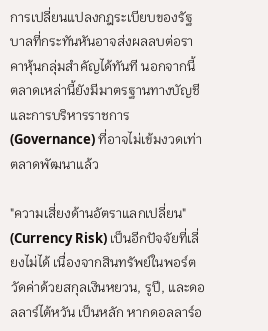การเปลี่ยนแปลงกฎระเบียบของรัฐบาลที่กระทันหันอาจส่งผลลบต่อราคาหุ้นกลุ่มสำคัญได้ทันที นอกจากนี้ ตลาดเหล่านี้ยังมีมาตรฐานทางบัญชีและการบริหารราชการ (Governance) ที่อาจไม่เข้มงวดเท่าตลาดพัฒนาแล้ว

"ความเสี่ยงด้านอัตราแลกเปลี่ยน" (Currency Risk) เป็นอีกปัจจัยที่เลี่ยงไม่ได้ เนื่องจากสินทรัพย์ในพอร์ตวัดค่าด้วยสกุลเงินหยวน, รูปี, และดอลลาร์ไต้หวัน เป็นหลัก หากดอลลาร์อ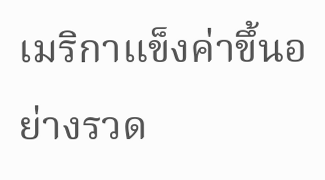เมริกาแข็งค่าขึ้นอย่างรวด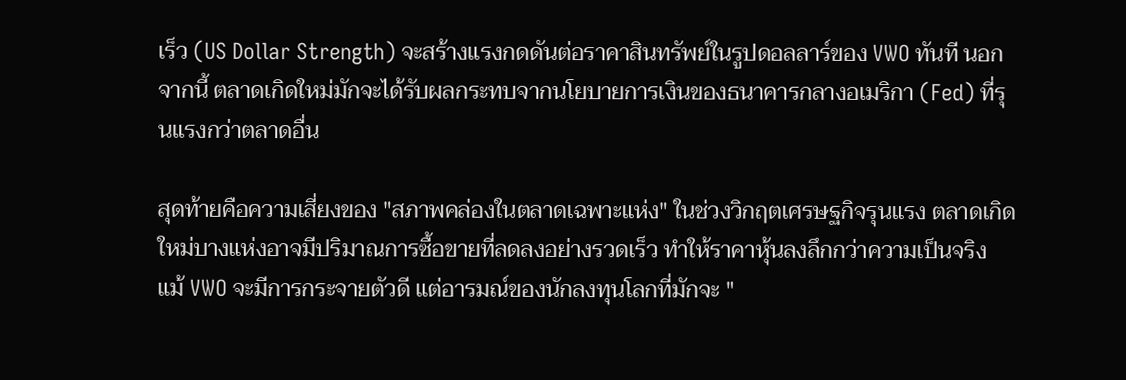เร็ว (US Dollar Strength) จะสร้างแรงกดดันต่อราคาสินทรัพย์ในรูปดอลลาร์ของ VWO ทันที นอกจากนี้ ตลาดเกิดใหม่มักจะได้รับผลกระทบจากนโยบายการเงินของธนาคารกลางอเมริกา (Fed) ที่รุนแรงกว่าตลาดอื่น

สุดท้ายคือความเสี่ยงของ "สภาพคล่องในตลาดเฉพาะแห่ง" ในช่วงวิกฤตเศรษฐกิจรุนแรง ตลาดเกิดใหม่บางแห่งอาจมีปริมาณการซื้อขายที่ลดลงอย่างรวดเร็ว ทำให้ราคาหุ้นลงลึกกว่าความเป็นจริง แม้ VWO จะมีการกระจายตัวดี แต่อารมณ์ของนักลงทุนโลกที่มักจะ "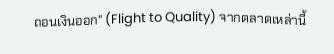ถอนเงินออก" (Flight to Quality) จากตลาดเหล่านี้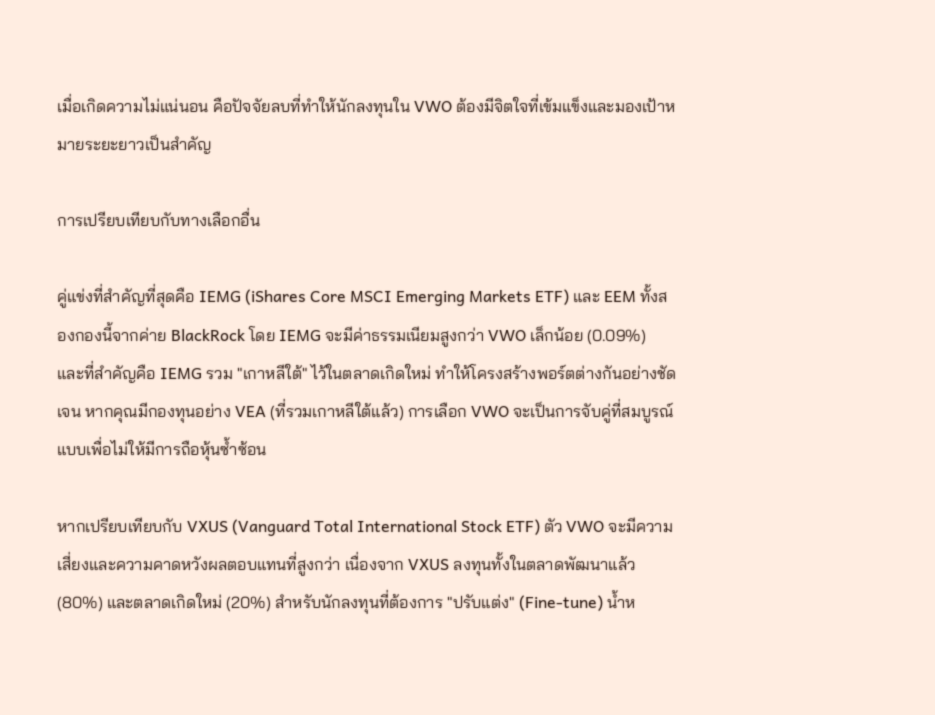เมื่อเกิดความไม่แน่นอน คือปัจจัยลบที่ทำให้นักลงทุนใน VWO ต้องมีจิตใจที่เข้มแข็งและมองเป้าหมายระยะยาวเป็นสำคัญ

การเปรียบเทียบกับทางเลือกอื่น

คู่แข่งที่สำคัญที่สุดคือ IEMG (iShares Core MSCI Emerging Markets ETF) และ EEM ทั้งสองกองนี้จากค่าย BlackRock โดย IEMG จะมีค่าธรรมเนียมสูงกว่า VWO เล็กน้อย (0.09%) และที่สำคัญคือ IEMG รวม "เกาหลีใต้" ไว้ในตลาดเกิดใหม่ ทำให้โครงสร้างพอร์ตต่างกันอย่างชัดเจน หากคุณมีกองทุนอย่าง VEA (ที่รวมเกาหลีใต้แล้ว) การเลือก VWO จะเป็นการจับคู่ที่สมบูรณ์แบบเพื่อไม่ให้มีการถือหุ้นซ้ำซ้อน

หากเปรียบเทียบกับ VXUS (Vanguard Total International Stock ETF) ตัว VWO จะมีความเสี่ยงและความคาดหวังผลตอบแทนที่สูงกว่า เนื่องจาก VXUS ลงทุนทั้งในตลาดพัฒนาแล้ว (80%) และตลาดเกิดใหม่ (20%) สำหรับนักลงทุนที่ต้องการ "ปรับแต่ง" (Fine-tune) น้ำห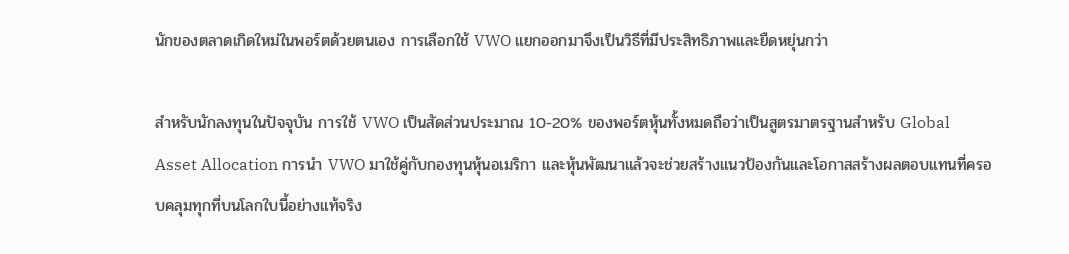นักของตลาดเกิดใหม่ในพอร์ตด้วยตนเอง การเลือกใช้ VWO แยกออกมาจึงเป็นวิธีที่มีประสิทธิภาพและยืดหยุ่นกว่า

สำหรับนักลงทุนในปัจจุบัน การใช้ VWO เป็นสัดส่วนประมาณ 10-20% ของพอร์ตหุ้นทั้งหมดถือว่าเป็นสูตรมาตรฐานสำหรับ Global Asset Allocation การนำ VWO มาใช้คู่กับกองทุนหุ้นอเมริกา และหุ้นพัฒนาแล้วจะช่วยสร้างแนวป้องกันและโอกาสสร้างผลตอบแทนที่ครอบคลุมทุกที่บนโลกใบนี้อย่างแท้จริง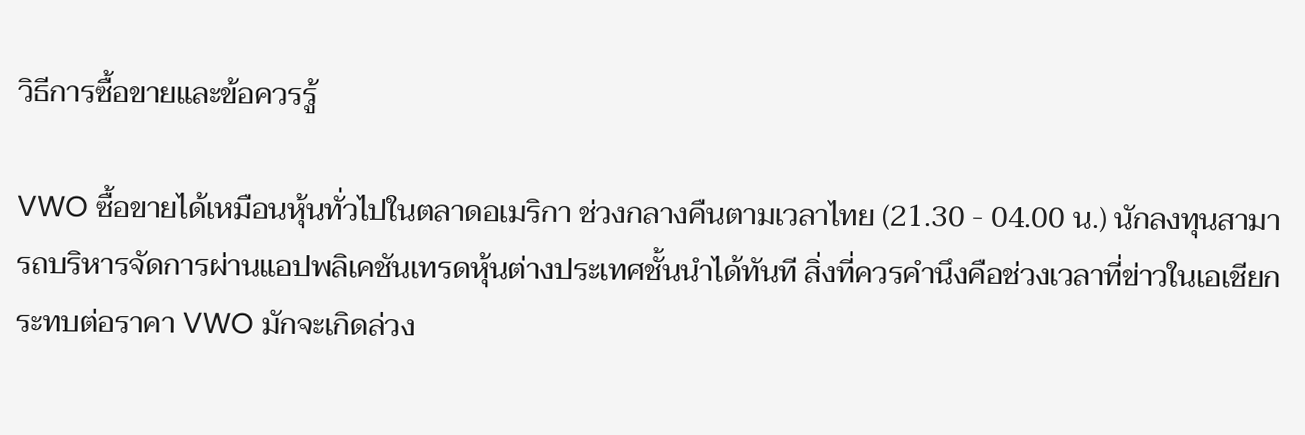วิธีการซื้อขายและข้อควรรู้

VWO ซื้อขายได้เหมือนหุ้นทั่วไปในตลาดอเมริกา ช่วงกลางคืนตามเวลาไทย (21.30 - 04.00 น.) นักลงทุนสามารถบริหารจัดการผ่านแอปพลิเคชันเทรดหุ้นต่างประเทศชั้นนำได้ทันที สิ่งที่ควรคำนึงคือช่วงเวลาที่ข่าวในเอเชียกระทบต่อราคา VWO มักจะเกิดล่วง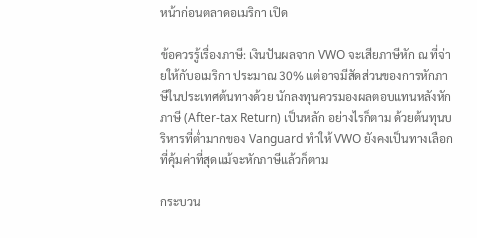หน้าก่อนตลาดอเมริกา เปิด

ข้อควรรู้เรื่องภาษี: เงินปันผลจาก VWO จะเสียภาษีหัก ณ ที่จ่ายให้กับอเมริกา ประมาณ 30% แต่อาจมีสัดส่วนของการหักภาษีในประเทศต้นทางด้วย นักลงทุนควรมองผลตอบแทนหลังหักภาษี (After-tax Return) เป็นหลัก อย่างไรก็ตาม ด้วยต้นทุนบริหารที่ต่ำมากของ Vanguard ทำให้ VWO ยังคงเป็นทางเลือกที่คุ้มค่าที่สุดแม้จะหักภาษีแล้วก็ตาม

กระบวน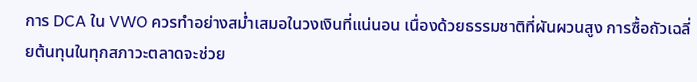การ DCA ใน VWO ควรทำอย่างสม่ำเสมอในวงเงินที่แน่นอน เนื่องด้วยธรรมชาติที่ผันผวนสูง การซื้อถัวเฉลี่ยต้นทุนในทุกสภาวะตลาดจะช่วย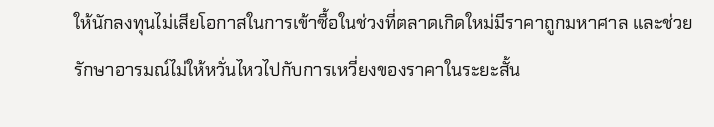ให้นักลงทุนไม่เสียโอกาสในการเข้าซื้อในช่วงที่ตลาดเกิดใหม่มีราคาถูกมหาศาล และช่วยรักษาอารมณ์ไม่ให้หวั่นไหวไปกับการเหวี่ยงของราคาในระยะสั้น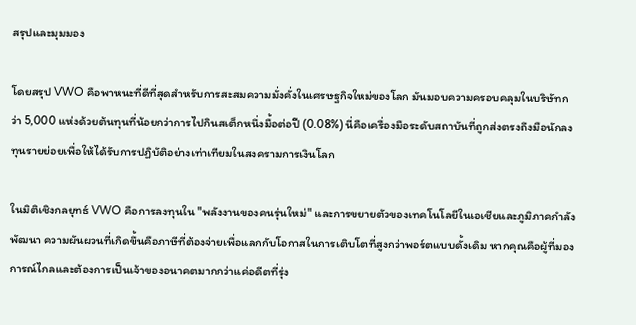สรุปและมุมมอง

โดยสรุป VWO คือพาหนะที่ดีที่สุดสำหรับการสะสมความมั่งคั่งในเศรษฐกิจใหม่ของโลก มันมอบความครอบคลุมในบริษัทกว่า 5,000 แห่งด้วยต้นทุนที่น้อยกว่าการไปกินสเต็กหนึ่งมื้อต่อปี (0.08%) นี่คือเครื่องมือระดับสถาบันที่ถูกส่งตรงถึงมือนักลงทุนรายย่อยเพื่อให้ได้รับการปฏิบัติอย่างเท่าเทียมในสงครามการเงินโลก

ในมิติเชิงกลยุทธ์ VWO คือการลงทุนใน "พลังงานของคนรุ่นใหม่" และการขยายตัวของเทคโนโลยีในเอเชียและภูมิภาคกำลังพัฒนา ความผันผวนที่เกิดขึ้นคือภาษีที่ต้องจ่ายเพื่อแลกกับโอกาสในการเติบโตที่สูงกว่าพอร์ตแบบดั้งเดิม หากคุณคือผู้ที่มองการณ์ไกลและต้องการเป็นเจ้าของอนาคตมากกว่าแค่อดีตที่รุ่ง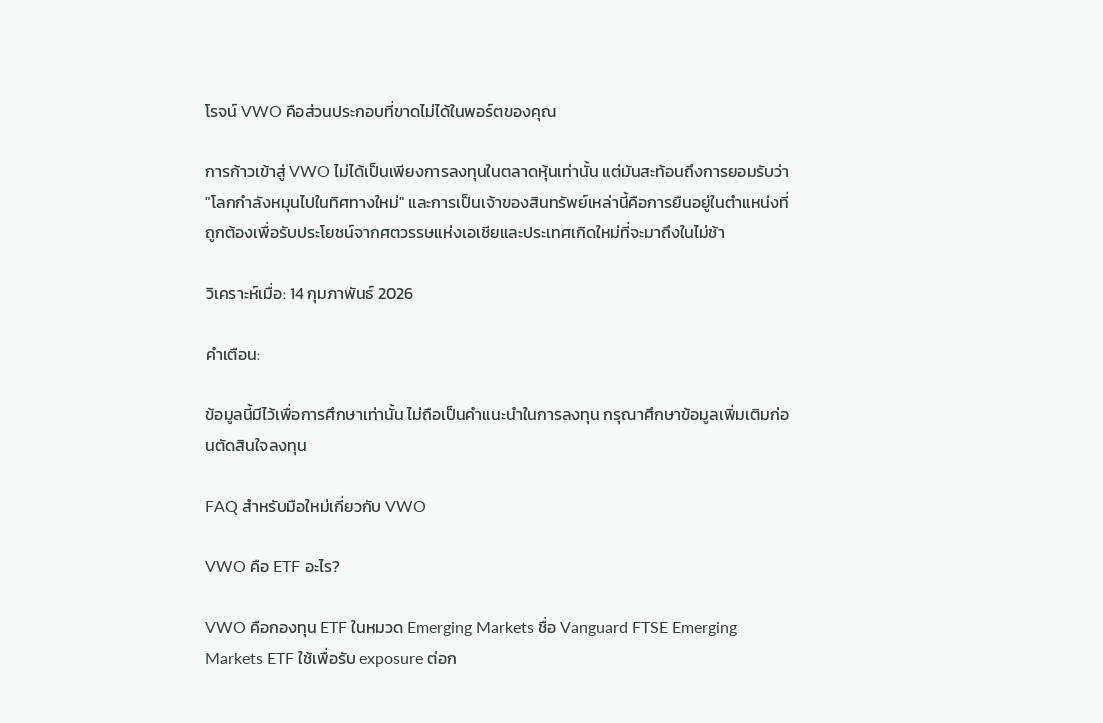โรจน์ VWO คือส่วนประกอบที่ขาดไม่ได้ในพอร์ตของคุณ

การก้าวเข้าสู่ VWO ไม่ได้เป็นเพียงการลงทุนในตลาดหุ้นเท่านั้น แต่มันสะท้อนถึงการยอมรับว่า "โลกกำลังหมุนไปในทิศทางใหม่" และการเป็นเจ้าของสินทรัพย์เหล่านี้คือการยืนอยู่ในตำแหน่งที่ถูกต้องเพื่อรับประโยชน์จากศตวรรษแห่งเอเชียและประเทศเกิดใหม่ที่จะมาถึงในไม่ช้า

วิเคราะห์เมื่อ: 14 กุมภาพันธ์ 2026

คำเตือน:

ข้อมูลนี้มีไว้เพื่อการศึกษาเท่านั้น ไม่ถือเป็นคำแนะนำในการลงทุน กรุณาศึกษาข้อมูลเพิ่มเติมก่อนตัดสินใจลงทุน

FAQ สำหรับมือใหม่เกี่ยวกับ VWO

VWO คือ ETF อะไร?

VWO คือกองทุน ETF ในหมวด Emerging Markets ชื่อ Vanguard FTSE Emerging Markets ETF ใช้เพื่อรับ exposure ต่อก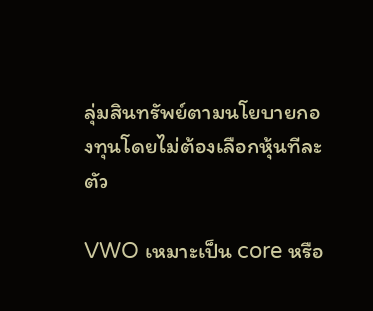ลุ่มสินทรัพย์ตามนโยบายกองทุนโดยไม่ต้องเลือกหุ้นทีละตัว

VWO เหมาะเป็น core หรือ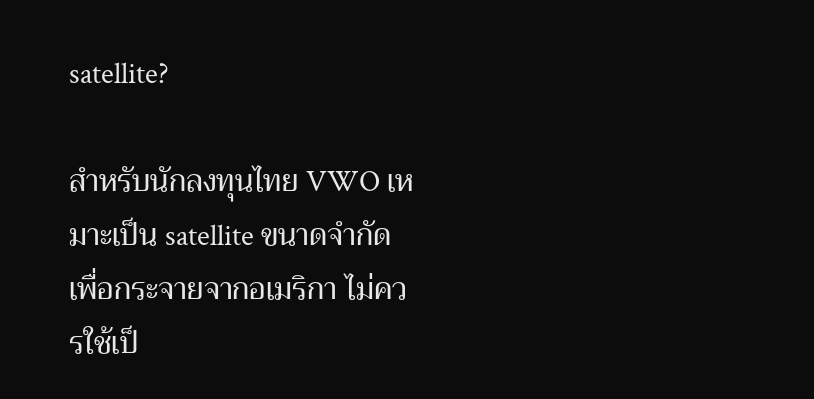satellite?

สำหรับนักลงทุนไทย VWO เหมาะเป็น satellite ขนาดจำกัดเพื่อกระจายจากอเมริกา ไม่ควรใช้เป็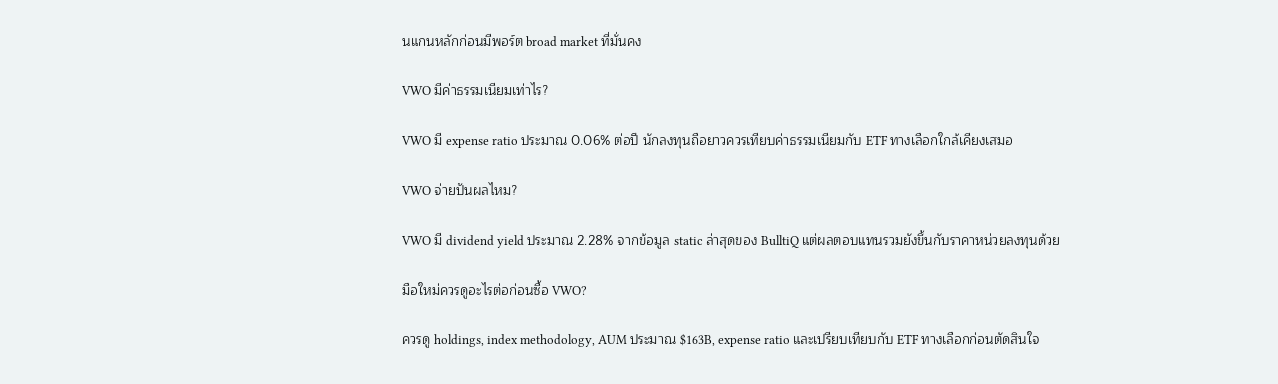นแกนหลักก่อนมีพอร์ต broad market ที่มั่นคง

VWO มีค่าธรรมเนียมเท่าไร?

VWO มี expense ratio ประมาณ 0.06% ต่อปี นักลงทุนถือยาวควรเทียบค่าธรรมเนียมกับ ETF ทางเลือกใกล้เคียงเสมอ

VWO จ่ายปันผลไหม?

VWO มี dividend yield ประมาณ 2.28% จากข้อมูล static ล่าสุดของ BulltiQ แต่ผลตอบแทนรวมยังขึ้นกับราคาหน่วยลงทุนด้วย

มือใหม่ควรดูอะไรต่อก่อนซื้อ VWO?

ควรดู holdings, index methodology, AUM ประมาณ $163B, expense ratio และเปรียบเทียบกับ ETF ทางเลือกก่อนตัดสินใจ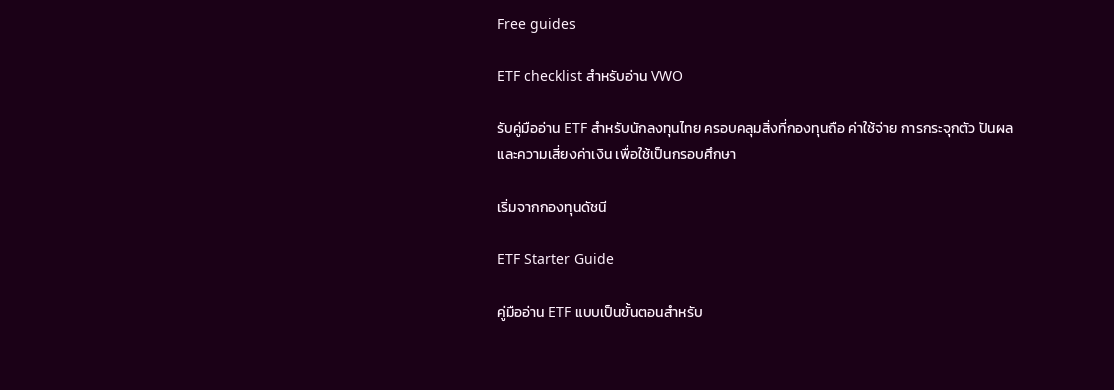Free guides

ETF checklist สำหรับอ่าน VWO

รับคู่มืออ่าน ETF สำหรับนักลงทุนไทย ครอบคลุมสิ่งที่กองทุนถือ ค่าใช้จ่าย การกระจุกตัว ปันผล และความเสี่ยงค่าเงิน เพื่อใช้เป็นกรอบศึกษา

เริ่มจากกองทุนดัชนี

ETF Starter Guide

คู่มืออ่าน ETF แบบเป็นขั้นตอนสำหรับ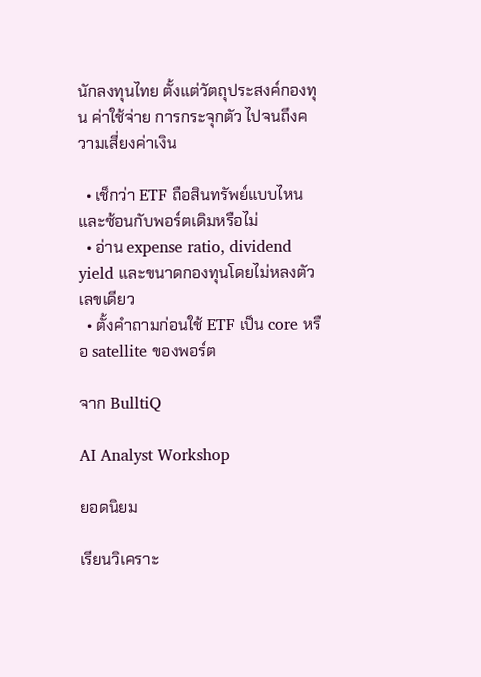นักลงทุนไทย ตั้งแต่วัตถุประสงค์กองทุน ค่าใช้จ่าย การกระจุกตัว ไปจนถึงความเสี่ยงค่าเงิน

  • เช็กว่า ETF ถือสินทรัพย์แบบไหนและซ้อนกับพอร์ตเดิมหรือไม่
  • อ่าน expense ratio, dividend yield และขนาดกองทุนโดยไม่หลงตัวเลขเดียว
  • ตั้งคำถามก่อนใช้ ETF เป็น core หรือ satellite ของพอร์ต

จาก BulltiQ

AI Analyst Workshop

ยอดนิยม

เรียนวิเคราะ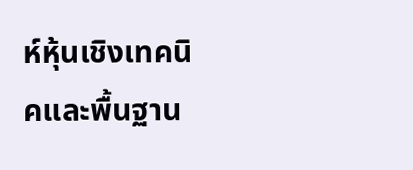ห์หุ้นเชิงเทคนิคและพื้นฐาน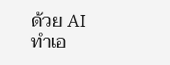ด้วย AI ทำเอ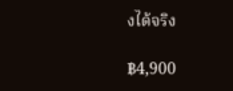งได้จริง

฿4,900